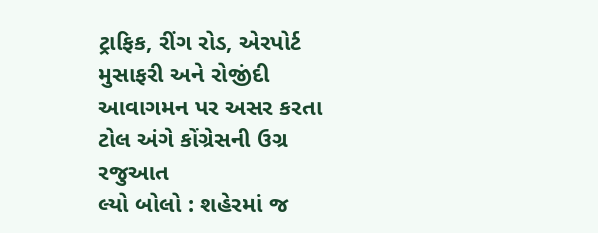ટ્રાફિક, રીંગ રોડ, એરપોર્ટ મુસાફરી અને રોજીંદી આવાગમન પર અસર કરતા ટોલ અંગે કોંગ્રેસની ઉગ્ર રજુઆત
લ્યો બોલો : શહેરમાં જ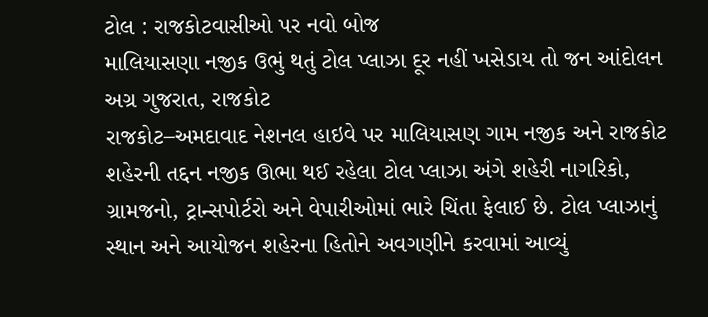ટોલ : રાજકોટવાસીઓ પર નવો બોજ
માલિયાસણા નજીક ઉભું થતું ટોલ પ્લાઝા દૂર નહીં ખસેડાય તો જન આંદોલન
અગ્ર ગુજરાત, રાજકોટ
રાજકોટ–અમદાવાદ નેશનલ હાઇવે પર માલિયાસણ ગામ નજીક અને રાજકોટ શહેરની તદ્દન નજીક ઊભા થઈ રહેલા ટોલ પ્લાઝા અંગે શહેરી નાગરિકો, ગ્રામજનો, ટ્રાન્સપોર્ટરો અને વેપારીઓમાં ભારે ચિંતા ફેલાઈ છે. ટોલ પ્લાઝાનું સ્થાન અને આયોજન શહેરના હિતોને અવગણીને કરવામાં આવ્યું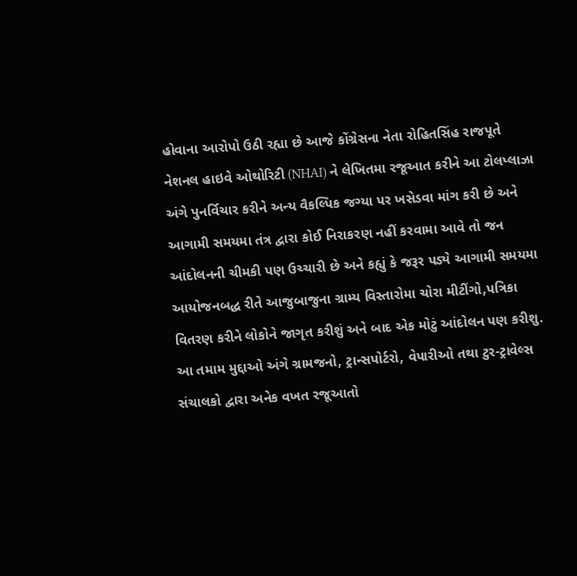હોવાના આરોપો ઉઠી રહ્યા છે આજે કોંગ્રેસના નેતા રોહિતસિંહ રાજપૂતે નેશનલ હાઇવે ઓથોરિટી (NHAI) ને લેખિતમા રજૂઆત કરીને આ ટોલપ્લાઝા અંગે પુનર્વિચાર કરીને અન્ય વૈકલ્પિક જગ્યા પર ખસેડવા માંગ કરી છે અને આગામી સમયમા તંત્ર દ્વારા કોઈ નિરાકરણ નહીં કરવામા આવે તો જન આંદોલનની ચીમકી પણ ઉચ્ચારી છે અને કહ્યું કે જરૂર પડ્યે આગામી સમયમા આયોજનબદ્ધ રીતે આજુબાજુના ગ્રામ્ય વિસ્તારોમા ચોરા મીટીંગો,પત્રિકા વિતરણ કરીને લોકોને જાગૃત કરીશું અને બાદ એક મોટું આંદોલન પણ કરીશુ.
આ તમામ મુદ્દાઓ અંગે ગ્રામજનો, ટ્રાન્સપોર્ટરો, વેપારીઓ તથા ટુર-ટ્રાવેલ્સ સંચાલકો દ્વારા અનેક વખત રજૂઆતો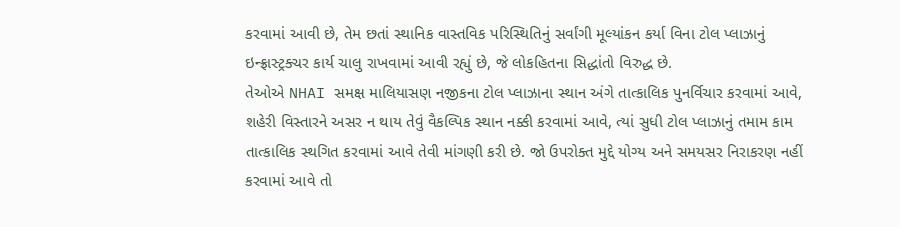કરવામાં આવી છે, તેમ છતાં સ્થાનિક વાસ્તવિક પરિસ્થિતિનું સર્વાંગી મૂલ્યાંકન કર્યા વિના ટોલ પ્લાઝાનું ઇન્ફ્રાસ્ટ્રક્ચર કાર્ય ચાલુ રાખવામાં આવી રહ્યું છે, જે લોકહિતના સિદ્ધાંતો વિરુદ્ધ છે.
તેઓએ NHAI સમક્ષ માલિયાસણ નજીકના ટોલ પ્લાઝાના સ્થાન અંગે તાત્કાલિક પુનર્વિચાર કરવામાં આવે, શહેરી વિસ્તારને અસર ન થાય તેવું વૈકલ્પિક સ્થાન નક્કી કરવામાં આવે, ત્યાં સુધી ટોલ પ્લાઝાનું તમામ કામ તાત્કાલિક સ્થગિત કરવામાં આવે તેવી માંગણી કરી છે. જો ઉપરોક્ત મુદ્દે યોગ્ય અને સમયસર નિરાકરણ નહીં કરવામાં આવે તો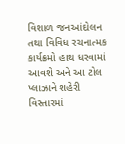વિશાળ જનઆંદોલન તથા વિવિધ રચનાત્મક કાર્યક્રમો હાથ ધરવામાં આવશે અને આ ટોલ પ્લાઝાને શહેરી વિસ્તારમાં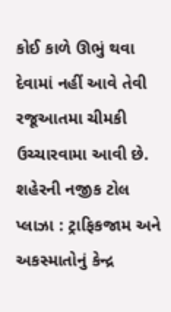કોઈ કાળે ઊભું થવા દેવામાં નહીં આવે તેવી રજૂઆતમા ચીમકી ઉચ્ચારવામા આવી છે.
શહેરની નજીક ટોલ પ્લાઝા : ટ્રાફિકજામ અને અકસ્માતોનું કેન્દ્ર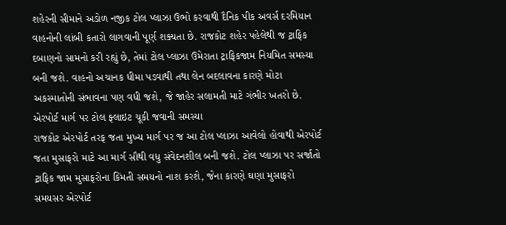શહેરની સીમાને અડોળ નજીક ટોલ પ્લાઝા ઉભો કરવાથી દૈનિક પીક અવર્સ દરમિયાન વાહનોની લાંબી કતારો લાગવાની પૂર્ણ શક્યતા છે. રાજકોટ શહેર પહેલેથી જ ટ્રાફિક દબાણનો સામનો કરી રહ્યું છે, તેમાં ટોલ પ્લાઝા ઉમેરાતા ટ્રાફિકજામ નિયમિત સમસ્યા બની જશે. વાહનો અચાનક ધીમા પડવાથી તથા લેન બદલાવના કારણે મોટા અકસ્માતોની સંભાવના પણ વધી જશે, જે જાહેર સલામતી માટે ગંભીર ખતરો છે.
એરપોર્ટ માર્ગ પર ટોલ ફ્લાઇટ ચૂકી જવાની સમસ્યા
રાજકોટ એરપોર્ટ તરફ જતા મુખ્ય માર્ગ પર જ આ ટોલ પ્લાઝા આવેલો હોવાથી એરપોર્ટ જતા મુસાફરો માટે આ માર્ગ સૌથી વધુ સંવેદનશીલ બની જશે. ટોલ પ્લાઝા પર સર્જાતો ટ્રાફિક જામ મુસાફરોના કિંમતી સમયનો નાશ કરશે, જેના કારણે ઘણા મુસાફરો સમયસર એરપોર્ટ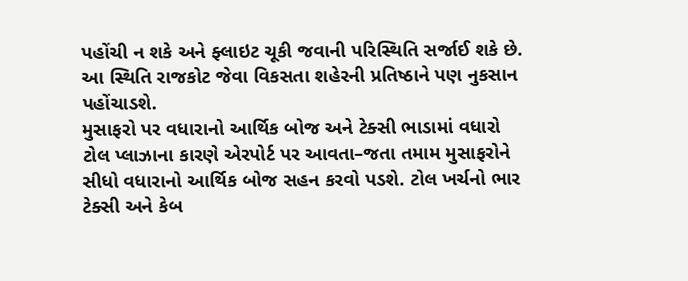પહોંચી ન શકે અને ફ્લાઇટ ચૂકી જવાની પરિસ્થિતિ સર્જાઈ શકે છે. આ સ્થિતિ રાજકોટ જેવા વિકસતા શહેરની પ્રતિષ્ઠાને પણ નુકસાન પહોંચાડશે.
મુસાફરો પર વધારાનો આર્થિક બોજ અને ટેક્સી ભાડામાં વધારો
ટોલ પ્લાઝાના કારણે એરપોર્ટ પર આવતા–જતા તમામ મુસાફરોને સીધો વધારાનો આર્થિક બોજ સહન કરવો પડશે. ટોલ ખર્ચનો ભાર ટેક્સી અને કેબ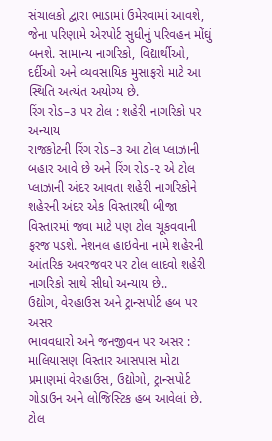સંચાલકો દ્વારા ભાડામાં ઉમેરવામાં આવશે, જેના પરિણામે એરપોર્ટ સુધીનું પરિવહન મોંઘું બનશે. સામાન્ય નાગરિકો, વિદ્યાર્થીઓ, દર્દીઓ અને વ્યવસાયિક મુસાફરો માટે આ સ્થિતિ અત્યંત અયોગ્ય છે.
રિંગ રોડ–૩ પર ટોલ : શહેરી નાગરિકો પર અન્યાય
રાજકોટની રિંગ રોડ–૩ આ ટોલ પ્લાઝાની બહાર આવે છે અને રિંગ રોડ-૨ એ ટોલ પ્લાઝાની અંદર આવતા શહેરી નાગરિકોને શહેરની અંદર એક વિસ્તારથી બીજા વિસ્તારમાં જવા માટે પણ ટોલ ચૂકવવાની ફરજ પડશે. નેશનલ હાઇવેના નામે શહેરની આંતરિક અવરજવર પર ટોલ લાદવો શહેરી નાગરિકો સાથે સીધો અન્યાય છે..
ઉદ્યોગ, વેરહાઉસ અને ટ્રાન્સપોર્ટ હબ પર અસર
ભાવવધારો અને જનજીવન પર અસર : માલિયાસણ વિસ્તાર આસપાસ મોટા પ્રમાણમાં વેરહાઉસ, ઉદ્યોગો, ટ્રાન્સપોર્ટ ગોડાઉન અને લોજિસ્ટિક હબ આવેલાં છે. ટોલ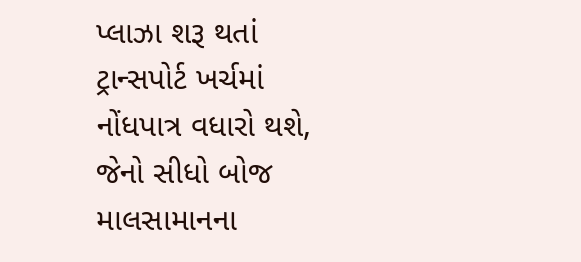પ્લાઝા શરૂ થતાં ટ્રાન્સપોર્ટ ખર્ચમાં નોંધપાત્ર વધારો થશે, જેનો સીધો બોજ માલસામાનના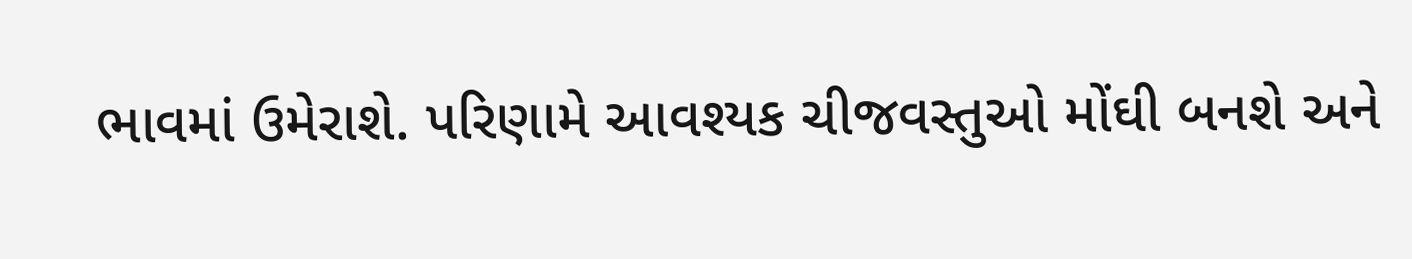ભાવમાં ઉમેરાશે. પરિણામે આવશ્યક ચીજવસ્તુઓ મોંઘી બનશે અને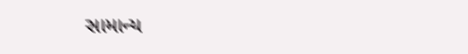સામાન્ય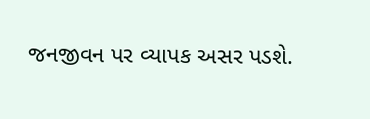જનજીવન પર વ્યાપક અસર પડશે.